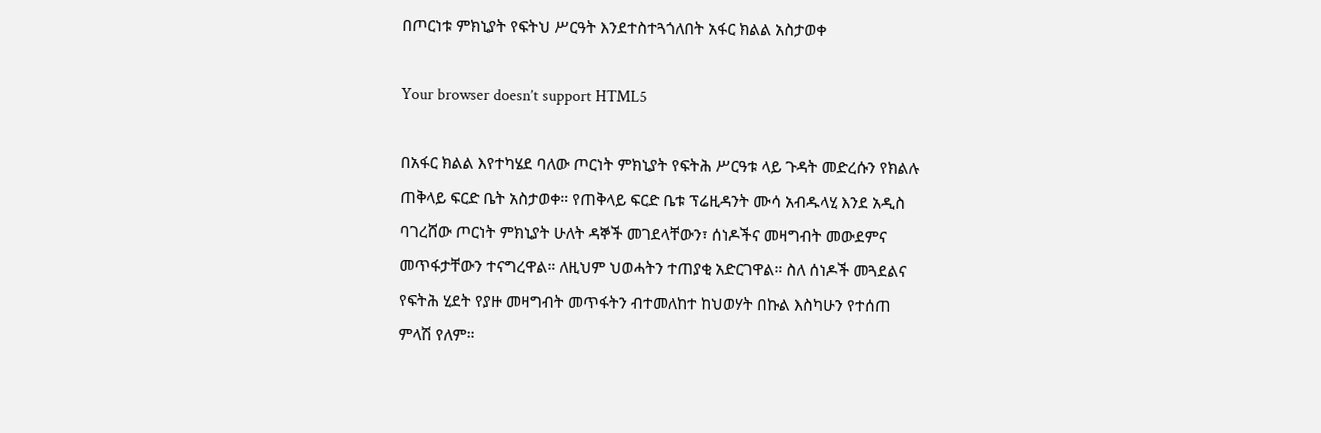በጦርነቱ ምክኒያት የፍትህ ሥርዓት እንደተስተጓጎለበት አፋር ክልል አስታወቀ

Your browser doesn’t support HTML5

በአፋር ክልል እየተካሄደ ባለው ጦርነት ምክኒያት የፍትሕ ሥርዓቱ ላይ ጉዳት መድረሱን የክልሉ ጠቅላይ ፍርድ ቤት አስታወቀ። የጠቅላይ ፍርድ ቤቱ ፕሬዚዳንት ሙሳ አብዱላሂ እንደ አዲስ ባገረሸው ጦርነት ምክኒያት ሁለት ዳኞች መገደላቸውን፣ ሰነዶችና መዛግብት መውደምና መጥፋታቸውን ተናግረዋል። ለዚህም ህወሓትን ተጠያቂ አድርገዋል። ስለ ሰነዶች መጓደልና የፍትሕ ሂደት የያዙ መዛግብት መጥፋትን ብተመለከተ ከህወሃት በኩል እስካሁን የተሰጠ ምላሽ የለም።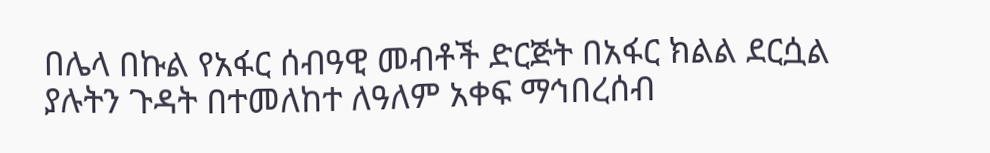በሌላ በኩል የአፋር ሰብዓዊ መብቶች ድርጅት በአፋር ክልል ደርሷል ያሉትን ጉዳት በተመለከተ ለዓለም አቀፍ ማኅበረሰብ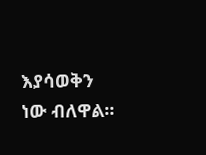እያሳወቅን ነው ብለዋል።